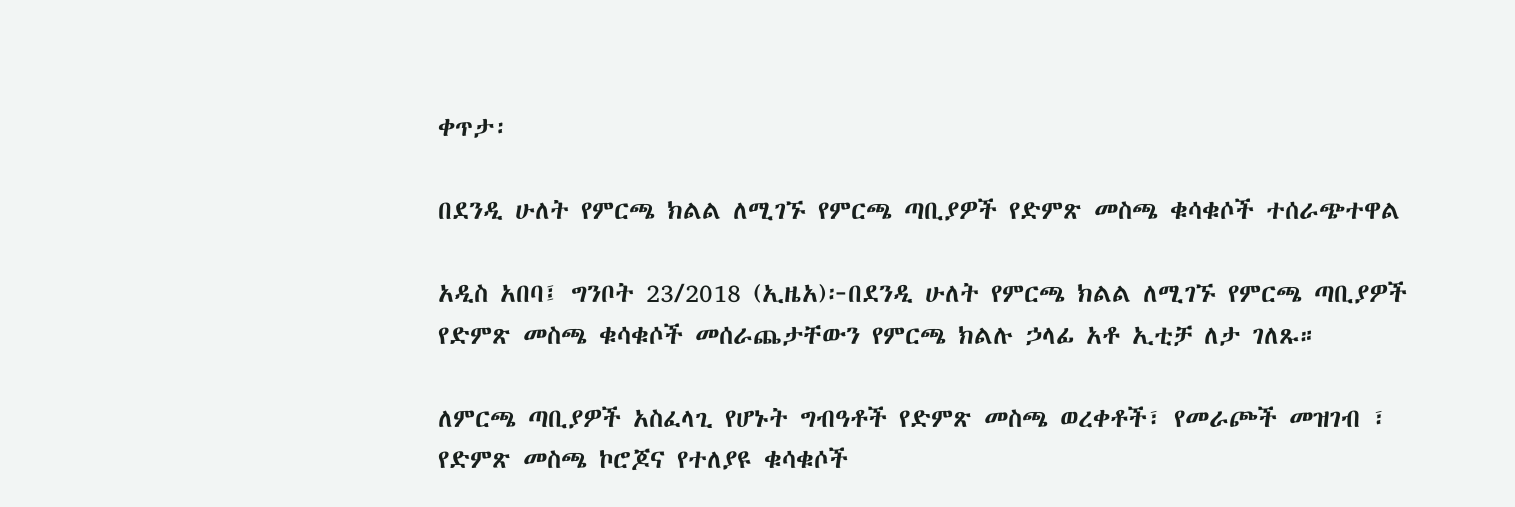ቀጥታ፡

በደንዲ ሁለት የምርጫ ክልል ለሚገኙ የምርጫ ጣቢያዎች የድምጽ መስጫ ቁሳቁሶች ተሰራጭተዋል

አዲስ አበባ፤ ግንቦት 23/2018 (ኢዜአ)፦በደንዲ ሁለት የምርጫ ክልል ለሚገኙ የምርጫ ጣቢያዎች የድምጽ መስጫ ቁሳቁሶች መሰራጨታቸውን የምርጫ ክልሉ ኃላፊ አቶ ኢቲቻ ለታ ገለጹ።

ለምርጫ ጣቢያዎች አስፈላጊ የሆኑት ግብዓቶች የድምጽ መስጫ ወረቀቶች፣ የመራጮች መዝገብ ፣ የድምጽ መስጫ ኮሮጆና የተለያዩ ቁሳቁሶች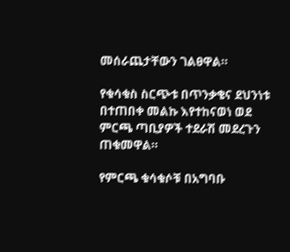መሰራጨታቸውን ገልፀዋል።

የቁሳቁስ ስርጭቱ በጥንቃቄና ደህንነቱ በተጠበቀ መልኩ እየተከናወነ ወደ ምርጫ ጣቢያዎች ተደራሽ መደረጉን ጠቁመዋል።

የምርጫ ቁሳቁሶቹ በአግባቡ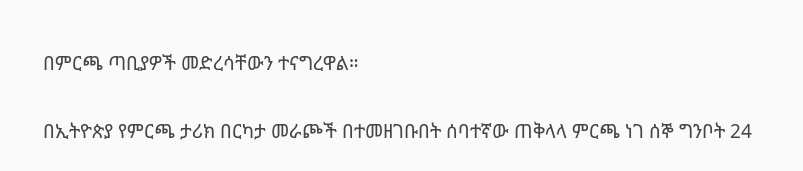በምርጫ ጣቢያዎች መድረሳቸውን ተናግረዋል።

በኢትዮጵያ የምርጫ ታሪክ በርካታ መራጮች በተመዘገቡበት ሰባተኛው ጠቅላላ ምርጫ ነገ ሰኞ ግንቦት 24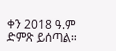ቀን 2018 ዓ.ም ድምጽ ይሰጣል።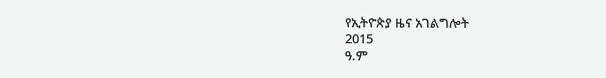የኢትዮጵያ ዜና አገልግሎት
2015
ዓ.ም